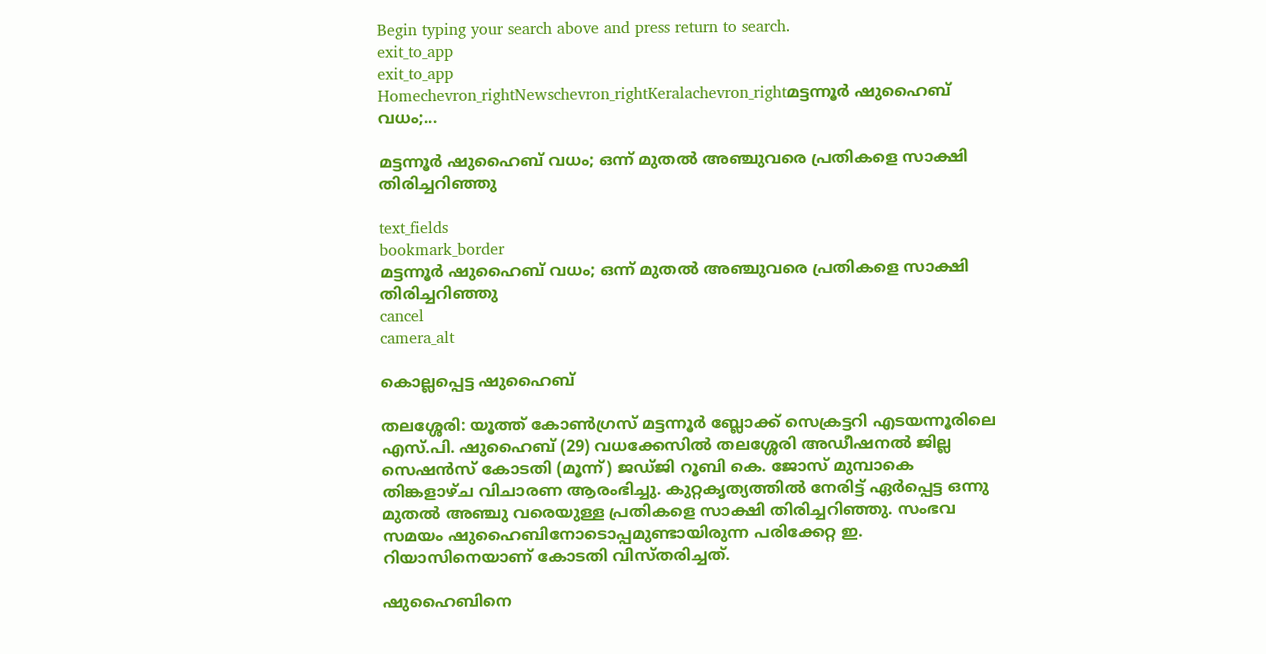Begin typing your search above and press return to search.
exit_to_app
exit_to_app
Homechevron_rightNewschevron_rightKeralachevron_rightമട്ടന്നൂർ ഷുഹൈബ് വധം;...

മട്ടന്നൂർ ഷുഹൈബ് വധം; ഒന്ന് മുതല്‍ അഞ്ചുവരെ പ്രതികളെ സാക്ഷി തിരിച്ചറിഞ്ഞു

text_fields
bookmark_border
മട്ടന്നൂർ ഷുഹൈബ് വധം; ഒന്ന് മുതല്‍ അഞ്ചുവരെ പ്രതികളെ സാക്ഷി തിരിച്ചറിഞ്ഞു
cancel
camera_alt

കൊല്ലപ്പെട്ട ഷുഹൈബ്

തലശ്ശേരി: യൂത്ത്‌ കോണ്‍ഗ്രസ് മട്ടന്നൂര്‍ ബ്ലോക്ക് സെക്രട്ടറി എടയന്നൂരിലെ എസ്.പി. ഷുഹൈബ് (29) വധക്കേസില്‍ തലശ്ശേരി അഡീഷനല്‍ ജില്ല സെഷന്‍സ് കോടതി (മൂന്ന്) ജഡ്ജി റൂബി കെ. ജോസ് മുമ്പാകെ തിങ്കളാഴ്ച വിചാരണ ആരംഭിച്ചു. കുറ്റകൃത്യത്തില്‍ നേരിട്ട് ഏര്‍പ്പെട്ട ഒന്നു മുതല്‍ അഞ്ചു വരെയുള്ള പ്രതികളെ സാക്ഷി തിരിച്ചറിഞ്ഞു. സംഭവ സമയം ഷുഹൈബിനോടൊപ്പമുണ്ടായിരുന്ന പരിക്കേറ്റ ഇ. റിയാസിനെയാണ് കോടതി വിസ്തരിച്ചത്.

ഷുഹൈബിനെ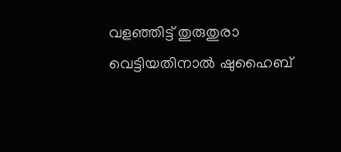വളഞ്ഞിട്ട് തുരുതുരാ വെട്ടിയതിനാല്‍ ഷുഹൈബ്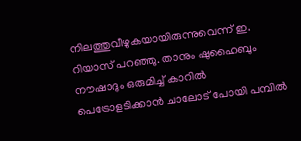നിലത്തുവീഴുകയായിരുന്നുവെന്ന് ഇ. റിയാസ് പറഞ്ഞു. താനും ഷുഹൈബും നൗഷാദും ഒരുമിച്ച് കാറില്‍ പെട്രോളടിക്കാന്‍ ചാലോട് പോയി പമ്പില്‍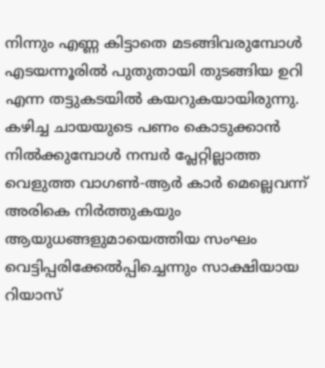നിന്നും എണ്ണ കിട്ടാതെ മടങ്ങിവരുമ്പോള്‍ എടയന്നൂരില്‍ പുതുതായി തുടങ്ങിയ ഉറി എന്ന തട്ടുകടയില്‍ കയറുകയായിരുന്നു. കഴിച്ച ചായയുടെ പണം കൊടുക്കാന്‍ നില്‍ക്കുമ്പോൾ നമ്പര്‍ പ്ലേറ്റില്ലാത്ത വെളുത്ത വാഗൺ-ആര്‍ കാര്‍ മെല്ലെവന്ന് അരികെ നിര്‍ത്തുകയും ആയുധങ്ങളുമായെത്തിയ സംഘം വെട്ടിപ്പരിക്കേല്‍പ്പിച്ചെന്നും സാക്ഷിയായ റിയാസ്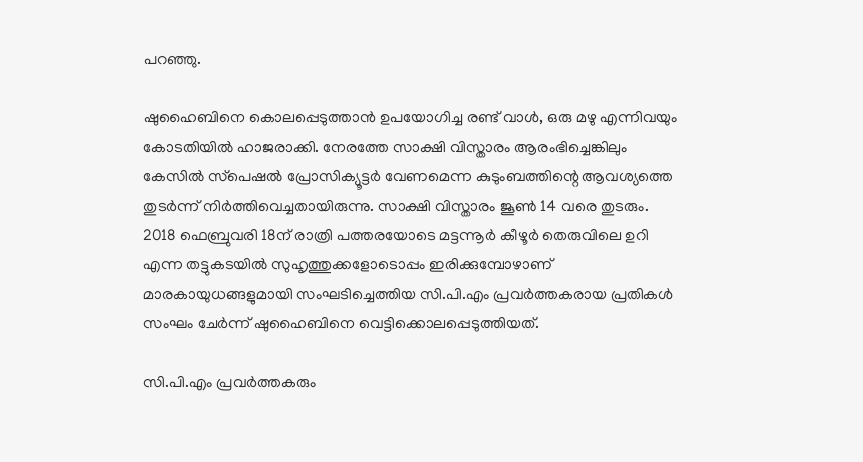പറഞ്ഞു.

ഷുഹൈബിനെ കൊലപ്പെടുത്താന്‍ ഉപയോഗിച്ച രണ്ട് വാള്‍, ഒരു മഴു എന്നിവയും കോടതിയില്‍ ഹാജരാക്കി. നേരത്തേ സാക്ഷി വിസ്താരം ആരംഭിച്ചെങ്കിലും കേസില്‍ സ്‌പെഷൽ പ്രോസിക്യൂട്ടര്‍ വേണമെന്ന കുടുംബത്തിന്റെ ആവശ്യത്തെ തുടര്‍ന്ന് നിര്‍ത്തിവെച്ചതായിരുന്നു. സാക്ഷി വിസ്താരം ജൂണ്‍ 14 വരെ തുടരും. 2018 ഫെബ്രുവരി 18ന് രാത്രി പത്തരയോടെ മട്ടന്നൂര്‍ കീഴൂര്‍ തെരുവിലെ ഉറി എന്ന തട്ടുകടയില്‍ സുഹൃത്തുക്കളോടൊപ്പം ഇരിക്കുമ്പോഴാണ് മാരകായുധങ്ങളുമായി സംഘടിച്ചെത്തിയ സി.പി.എം പ്രവർത്തകരായ പ്രതികൾ സംഘം ചേർന്ന് ഷുഹൈബിനെ വെട്ടിക്കൊലപ്പെടുത്തിയത്.

സി.പി.എം പ്രവർത്തകരും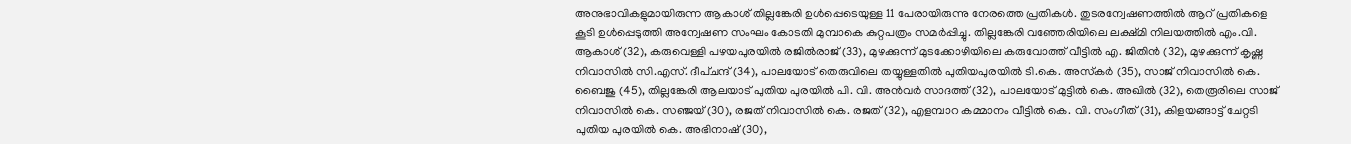അനുഭാവികളുമായിരുന്ന ആകാശ് തില്ലങ്കേരി ഉള്‍പ്പെടെയുള്ള 11 പേരായിരുന്നു നേരത്തെ പ്രതികള്‍. തുടരന്വേഷണത്തില്‍ ആറ് പ്രതികളെ കൂടി ഉള്‍പ്പെടുത്തി അന്വേഷണ സംഘം കോടതി മുമ്പാകെ കുറ്റപത്രം സമര്‍പ്പിച്ചു. തില്ലങ്കേരി വഞ്ഞേരിയിലെ ലക്ഷ്മി നിലയത്തിൽ എം.വി. ആകാശ് (32), കരുവെള്ളി പഴയപുരയിൽ രജിൽരാജ് (33), മുഴക്കുന്ന് മുടക്കോഴിയിലെ കരുവോത്ത് വീട്ടിൽ എ. ജിതിൻ (32), മുഴക്കുന്ന് കൃഷ്ണ നിവാസിൽ സി.എസ്. ദീപ്ചന്ദ് (34), പാലയോട് തെരുവിലെ തയ്യുള്ളതിൽ പുതിയപുരയിൽ ടി.കെ. അസ്‌കർ (35), സാജ് നിവാസിൽ കെ. ബൈജു (45), തില്ലങ്കേരി ആലയാട് പുതിയ പുരയിൽ പി. വി. അൻവർ സാദത്ത് (32), പാലയോട് മുട്ടിൽ കെ. അഖിൽ (32), തെരൂരിലെ സാജ് നിവാസിൽ കെ. സഞ്ജയ് (30), രജത് നിവാസിൽ കെ. രജത് (32), എളമ്പാറ കമ്മാനം വീട്ടിൽ കെ. വി. സംഗീത് (31), കിളയങ്ങാട്ട് ചേറ്റടി പുതിയ പുരയിൽ കെ. അഭിനാഷ് (30),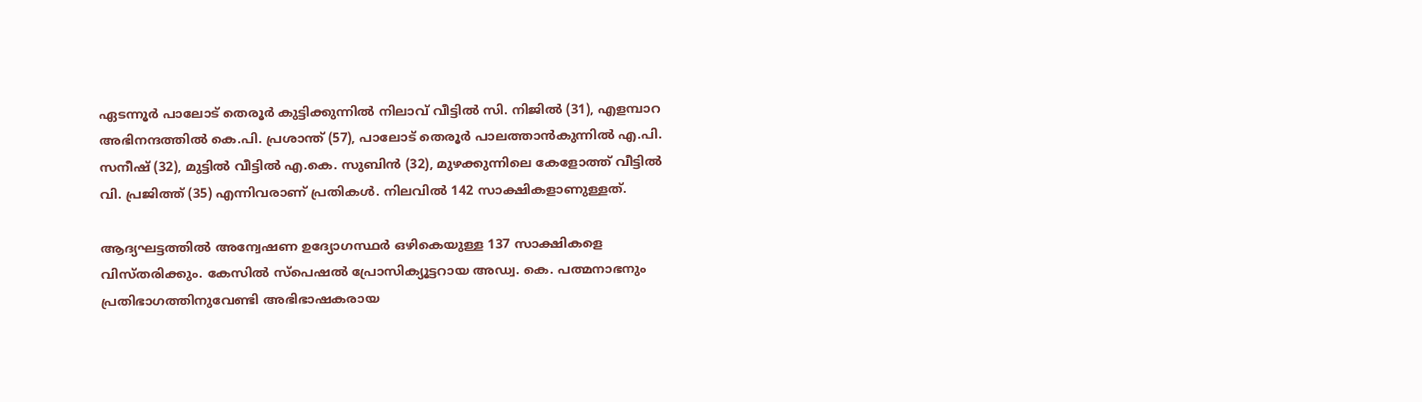ഏടന്നൂർ പാലോട് തെരൂർ കുട്ടിക്കുന്നിൽ നിലാവ് വീട്ടിൽ സി. നിജിൽ (31), എളമ്പാറ അഭിനന്ദത്തിൽ കെ.പി. പ്രശാന്ത് (57), പാലോട് തെരൂർ പാലത്താൻകുന്നിൽ എ.പി. സനീഷ് (32), മുട്ടിൽ വീട്ടിൽ എ.കെ. സുബിൻ (32), മുഴക്കുന്നിലെ കേളോത്ത് വീട്ടിൽ വി. പ്രജിത്ത് (35) എന്നിവരാണ് പ്രതികൾ. നിലവിൽ 142 സാക്ഷികളാണുള്ളത്.

ആദ്യഘട്ടത്തിൽ അന്വേഷണ ഉദ്യോഗസ്ഥർ ഒഴികെയുള്ള 137 സാക്ഷികളെ വിസ്‌തരിക്കും. കേസില്‍ സ്‌പെഷല്‍ പ്രോസിക്യൂട്ടറായ അഡ്വ. കെ. പത്മനാഭനും പ്രതിഭാഗത്തിനുവേണ്ടി അഭിഭാഷകരായ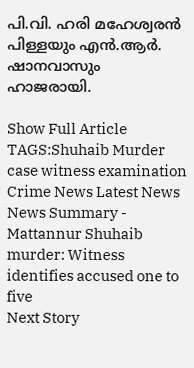പി.വി. ഹരി മഹേശ്വരന്‍ പിള്ളയും എന്‍.ആര്‍. ഷാനവാസും ഹാജരായി.

Show Full Article
TAGS:Shuhaib Murder case witness examination Crime News Latest News
News Summary - Mattannur Shuhaib murder: Witness identifies accused one to five
Next Story